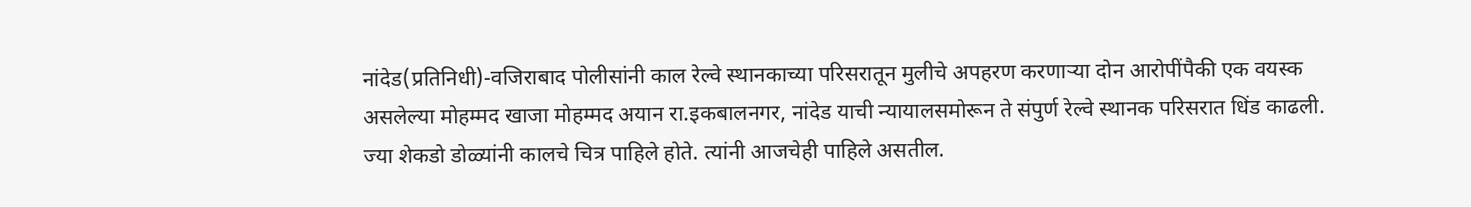नांदेड(प्रतिनिधी)-वजिराबाद पोलीसांनी काल रेल्वे स्थानकाच्या परिसरातून मुलीचे अपहरण करणाऱ्या दोन आरोपींपैकी एक वयस्क असलेल्या मोहम्मद खाजा मोहम्मद अयान रा.इकबालनगर, नांदेड याची न्यायालसमोरून ते संपुर्ण रेल्वे स्थानक परिसरात धिंड काढली. ज्या शेकडो डोळ्यांनी कालचे चित्र पाहिले होते. त्यांनी आजचेही पाहिले असतील.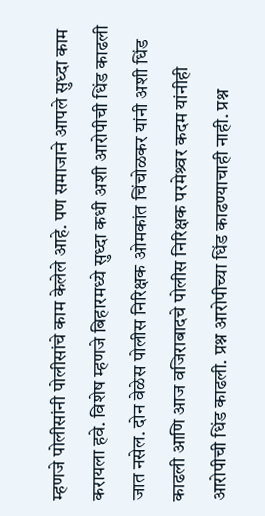म्हणजे पोलीसांनी पोलीसांचे काम केलेले आहे. पण समाजाने आपले सुध्दा काम करायला हवे. विशेष म्हणजे बिहारमध्ये सुध्दा कधी अशी आरोपीची धिंड काढली जात नसेल. दोन वेळेस पोलीस निरिक्षक ओमकांत चिंचोळकर यांनी अशी धिंड काढली आणि आज वजिराबादचे पोलीस निरिक्षक परमेश्र्वर कदम यांनीही आरोपीची धिंड काढली. प्रश्न आरोपीच्या धिंड काढण्याचाही नाही. प्रश्न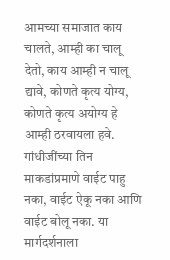आमच्या समाजात काय चालते, आम्ही का चालू देतो, काय आम्ही न चालू द्यावे, कोणते कृत्य योग्य, कोणते कृत्य अयोग्य हे आम्ही ठरवायला हवे. गांधीजींच्या तिन माकडांप्रमाणे वाईट पाहु नका, वाईट ऐकू नका आणि वाईट बोलू नका. या मार्गदर्शनाला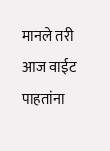मानले तरी आज वाईट पाहतांना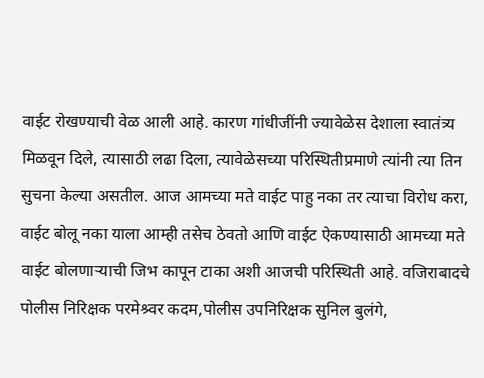वाईट रोखण्याची वेळ आली आहे. कारण गांधीजींनी ज्यावेळेस देशाला स्वातंत्र्य मिळवून दिले, त्यासाठी लढा दिला, त्यावेळेसच्या परिस्थितीप्रमाणे त्यांनी त्या तिन सुचना केल्या असतील. आज आमच्या मते वाईट पाहु नका तर त्याचा विरोध करा, वाईट बोलू नका याला आम्ही तसेच ठेवतो आणि वाईट ऐकण्यासाठी आमच्या मते वाईट बोलणाऱ्याची जिभ कापून टाका अशी आजची परिस्थिती आहे. वजिराबादचे पोलीस निरिक्षक परमेश्र्वर कदम,पोलीस उपनिरिक्षक सुनिल बुलंगे,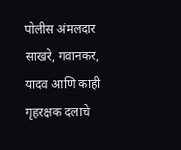पोलीस अंमलदार साखरे, गवानकर, यादव आणि काही गृहरक्षक दलाचे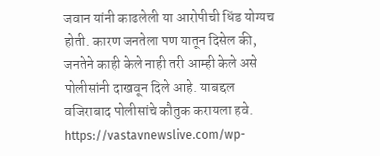जवान यांनी काढलेली या आरोपीची धिंड योग्यच होती. कारण जनतेला पण यातून दिसेल की, जनतेने काही केले नाही तरी आम्ही केले असे पोलीसांनी दाखवून दिले आहे. याबद्दल वजिराबाद पोलीसांचे कौतुक करायला हवे. https://vastavnewslive.com/wp-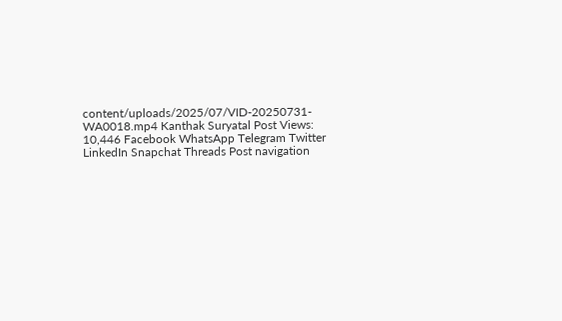content/uploads/2025/07/VID-20250731-WA0018.mp4 Kanthak Suryatal Post Views: 10,446 Facebook WhatsApp Telegram Twitter LinkedIn Snapchat Threads Post navigation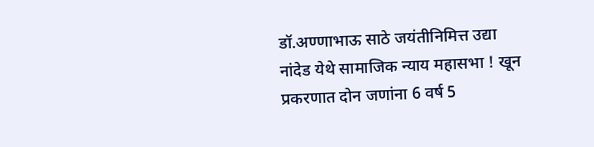डॉ.अण्णाभाऊ साठे जयंतीनिमित्त उद्या नांदेड येथे सामाजिक न्याय महासभा ! खून प्रकरणात दोन जणांना 6 वर्ष 5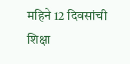महिने 12 दिवसांची शिक्षा